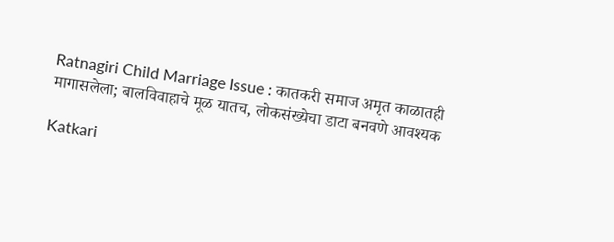Ratnagiri Child Marriage Issue : कातकरी समाज अमृत काळातही मागासलेला; बालविवाहाचे मूळ यातच, लोकसंख्येचा डाटा बनवणे आवश्यक

Katkari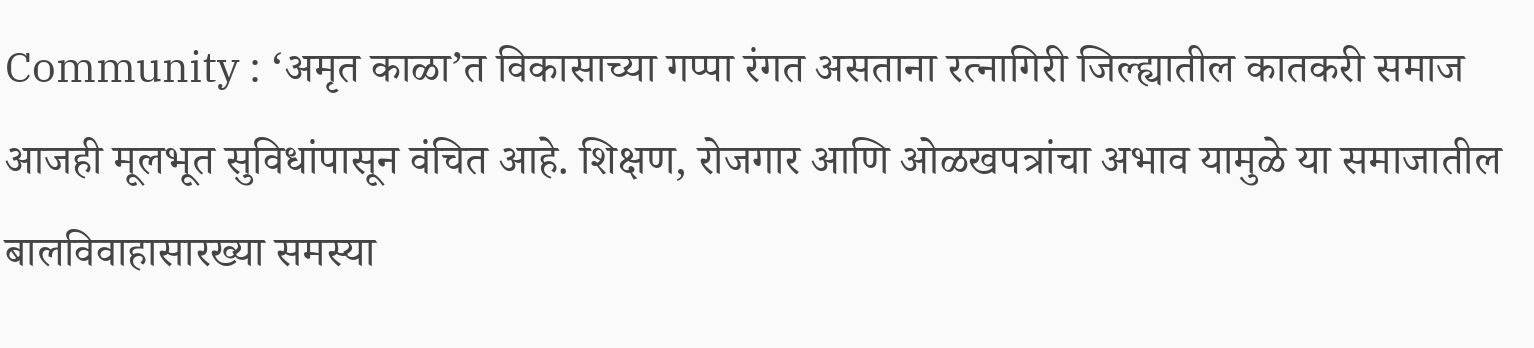Community : ‘अमृत काळा’त विकासाच्या गप्पा रंगत असताना रत्नागिरी जिल्ह्यातील कातकरी समाज आजही मूलभूत सुविधांपासून वंचित आहे. शिक्षण, रोजगार आणि ओळखपत्रांचा अभाव यामुळे या समाजातील बालविवाहासारख्या समस्या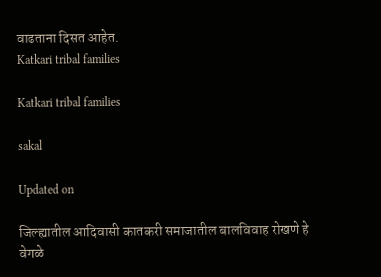वाढताना दिसत आहेत.
Katkari tribal families

Katkari tribal families

sakal

Updated on

जिल्ह्यातील आदिवासी कातकरी समाजातील बालविवाह रोखणे हे वेगळे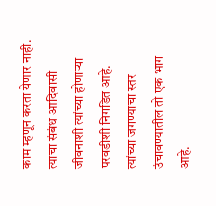काम म्हणून करता येणार नाही. त्याचा संबंध आदिवासी जीवनाशी त्यांच्या होणाऱ्या परवडीशी निगडित आहे. त्यांच्या जगण्याचा स्तर उंचावण्यातील तो एक भाग आहे.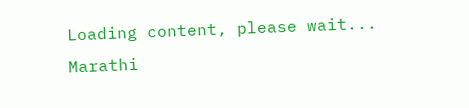Loading content, please wait...
Marathi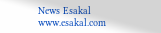News Esakal
www.esakal.com